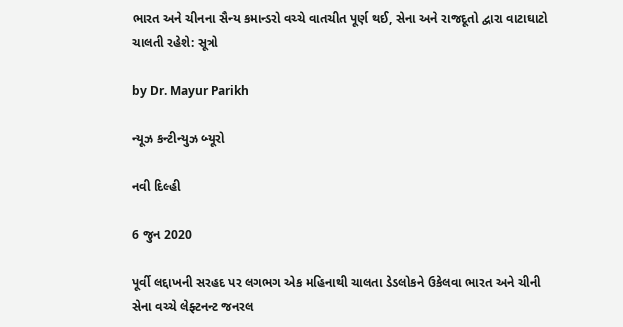ભારત અને ચીનના સૈન્ય કમાન્ડરો વચ્ચે વાતચીત પૂર્ણ થઈ, સેના અને રાજદૂતો દ્વારા વાટાઘાટો ચાલતી રહેશે: સૂત્રો

by Dr. Mayur Parikh

ન્યૂઝ કન્ટીન્યુઝ બ્યૂરો

નવી દિલ્હી

6 જુન 2020

પૂર્વી લદ્દાખની સરહદ પર લગભગ એક મહિનાથી ચાલતા ડેડલોકને ઉકેલવા ભારત અને ચીની સેના વચ્ચે લેફ્ટનન્ટ જનરલ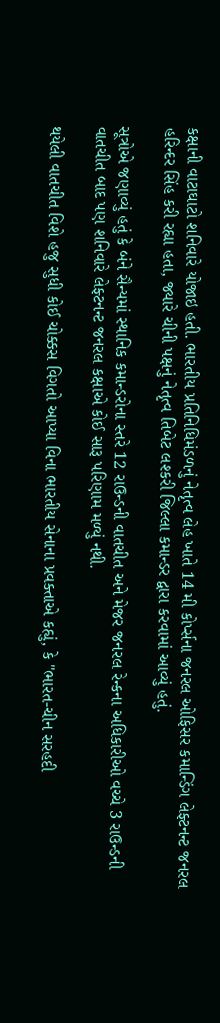કક્ષાની વાટાઘાટો શનિવારે યોજાઇ હતી. ભારતીય પ્રતિનિધિમંડળનું નેતૃત્વ લેહ ખાતે 14 મી કોર્પ્સના જનરલ ઓફિસર કમાન્ડિંગ લેફ્ટનન્ટ જનરલ હરિન્દર સિંહ કરી રહ્યા હતા, જ્યારે ચીની પક્ષનું નેતૃત્વ તિબેટ લશ્કરી જિલ્લા કમાન્ડર દ્વારા કરવામાં આવ્યું હતું.

સૂત્રોએ જણાવ્યું હતું કે બંને સૈન્યમાં સ્થાનિક કમાન્ડરોના સ્તરે 12 રાઉન્ડની વાતચીત અને મેજર જનરલ રેન્કના અધિકારીઓ વચ્ચે 3 રાઉન્ડની વાતચીત બાદ પણ શનિવારે લેફ્ટનન્ટ જનરલ કક્ષાએ કોઈ સારૂ પરિણામ મળ્યું નથી.

થયેલી વાતચીત વિશે હજુ સુધી કોઈ ચોક્કસ વિગતો આપ્યા વિના ભારતીય સેનાના પ્રવક્તાએ કહ્યું, કે "ભારત-ચીન સરહદી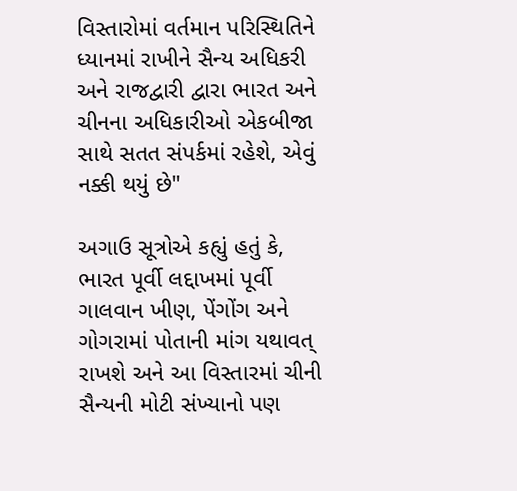વિસ્તારોમાં વર્તમાન પરિસ્થિતિને ધ્યાનમાં રાખીને સૈન્ય અધિકરી અને રાજદ્વારી દ્વારા ભારત અને ચીનના અધિકારીઓ એકબીજા સાથે સતત સંપર્કમાં રહેશે, એવું નક્કી થયું છે"

અગાઉ સૂત્રોએ કહ્યું હતું કે, ભારત પૂર્વી લદ્દાખમાં પૂર્વી ગાલવાન ખીણ, પેંગોંગ અને ગોગરામાં પોતાની માંગ યથાવત્ રાખશે અને આ વિસ્તારમાં ચીની સૈન્યની મોટી સંખ્યાનો પણ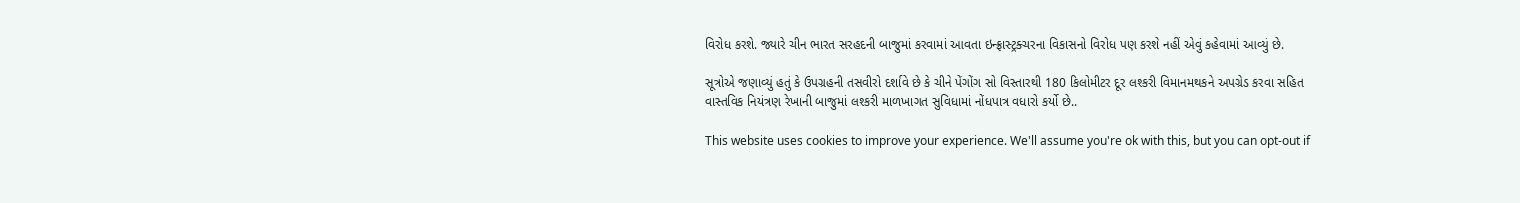વિરોધ કરશે. જ્યારે ચીન ભારત સરહદની બાજુમાં કરવામાં આવતા ઇન્ફ્રાસ્ટ્રક્ચરના વિકાસનો વિરોધ પણ કરશે નહીં એવું કહેવામાં આવ્યું છે.

સૂત્રોએ જણાવ્યું હતું કે ઉપગ્રહની તસવીરો દર્શાવે છે કે ચીને પેંગોંગ સો વિસ્તારથી 180 કિલોમીટર દૂર લશ્કરી વિમાનમથકને અપગ્રેડ કરવા સહિત વાસ્તવિક નિયંત્રણ રેખાની બાજુમાં લશ્કરી માળખાગત સુવિધામાં નોંધપાત્ર વધારો કર્યો છે..

This website uses cookies to improve your experience. We'll assume you're ok with this, but you can opt-out if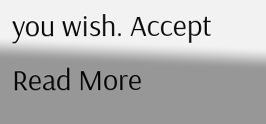you wish. Accept Read More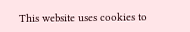This website uses cookies to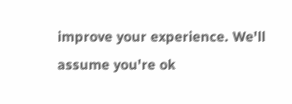improve your experience. We'll assume you're ok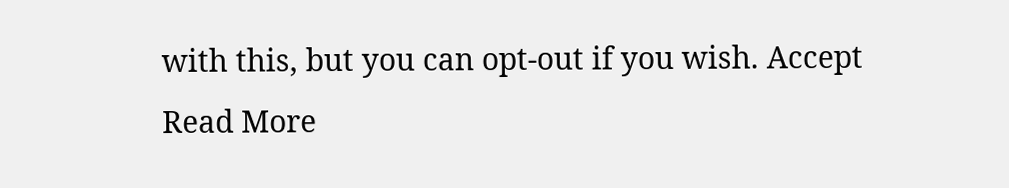with this, but you can opt-out if you wish. Accept Read More